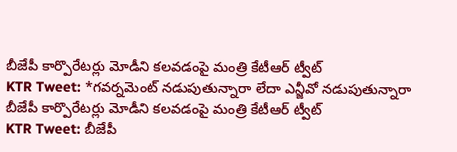బీజేపీ కార్పొరేటర్లు మోడీని కలవడంపై మంత్రి కేటీఆర్ ట్వీట్
KTR Tweet: *గవర్నమెంట్ నడుపుతున్నారా లేదా ఎన్జీవో నడుపుతున్నారా
బీజేపీ కార్పొరేటర్లు మోడీని కలవడంపై మంత్రి కేటీఆర్ ట్వీట్
KTR Tweet: బీజేపీ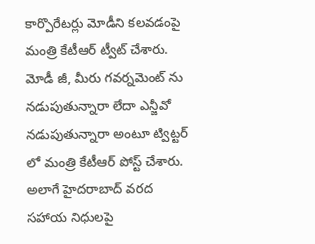కార్పొరేటర్లు మోడీని కలవడంపై మంత్రి కేటీఆర్ ట్వీట్ చేశారు. మోడీ జీ, మీరు గవర్నమెంట్ ను నడుపుతున్నారా లేదా ఎన్జీవో నడుపుతున్నారా అంటూ ట్విట్టర్ లో మంత్రి కేటీఆర్ పోస్ట్ చేశారు. అలాగే హైదరాబాద్ వరద సహాయ నిధులపై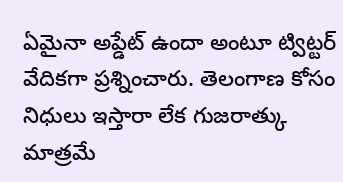ఏమైనా అప్డేట్ ఉందా అంటూ ట్విట్టర్ వేదికగా ప్రశ్నించారు. తెలంగాణ కోసం నిధులు ఇస్తారా లేక గుజరాత్కు మాత్రమే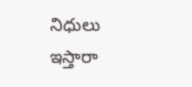నిధులు ఇస్తారా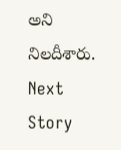అని నిలదీశారు.
Next Story